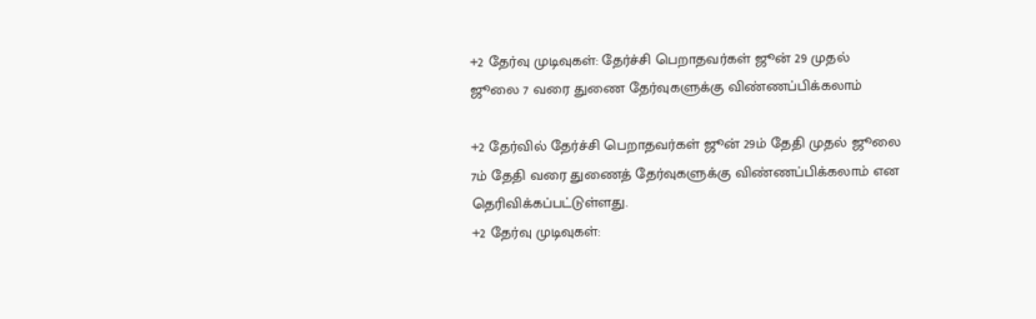+2 தேர்வு முடிவுகள்: தேர்ச்சி பெறாதவர்கள் ஜூன் 29 முதல் ஜூலை 7 வரை துணை தேர்வுகளுக்கு விண்ணப்பிக்கலாம்

+2 தேர்வில் தேர்ச்சி பெறாதவர்கள் ஜூன் 29ம் தேதி முதல் ஜூலை 7ம் தேதி வரை துணைத் தேர்வுகளுக்கு விண்ணப்பிக்கலாம் என தெரிவிக்கப்பட்டுள்ளது.
+2 தேர்வு முடிவுகள்: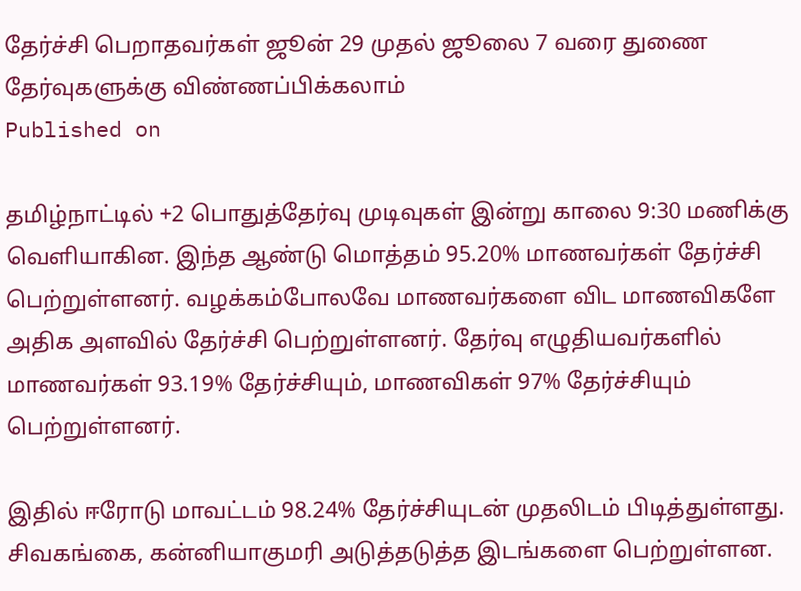தேர்ச்சி பெறாதவர்கள் ஜூன் 29 முதல் ஜூலை 7 வரை துணை தேர்வுகளுக்கு விண்ணப்பிக்கலாம்
Published on

தமிழ்நாட்டில் +2 பொதுத்தேர்வு முடிவுகள் இன்று காலை 9:30 மணிக்கு வெளியாகின. இந்த ஆண்டு மொத்தம் 95.20% மாணவர்கள் தேர்ச்சி பெற்றுள்ளனர். வழக்கம்போலவே மாணவர்களை விட மாணவிகளே அதிக அளவில் தேர்ச்சி பெற்றுள்ளனர். தேர்வு எழுதியவர்களில் மாணவர்கள் 93.19% தேர்ச்சியும், மாணவிகள் 97% தேர்ச்சியும் பெற்றுள்ளனர்.

இதில் ஈரோடு மாவட்டம் 98.24% தேர்ச்சியுடன் முதலிடம் பிடித்துள்ளது. சிவகங்கை, கன்னியாகுமரி அடுத்தடுத்த இடங்களை பெற்றுள்ளன.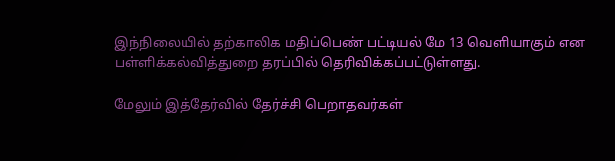இந்நிலையில் தற்காலிக மதிப்பெண் பட்டியல் மே 13 வெளியாகும் என பள்ளிக்கல்வித்துறை தரப்பில் தெரிவிக்கப்பட்டுள்ளது.

மேலும் இத்தேர்வில் தேர்ச்சி பெறாதவர்கள்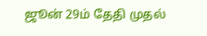ஜூன் 29ம் தேதி முதல்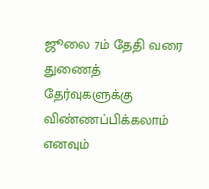ஜூலை 7ம் தேதி வரை துணைத் தேர்வுகளுக்கு விண்ணப்பிக்கலாம் எனவும்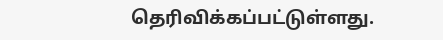தெரிவிக்கப்பட்டுள்ளது.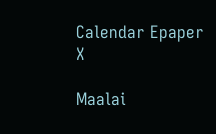Calendar Epaper
X

Maalai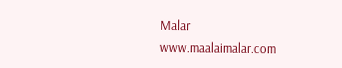Malar
www.maalaimalar.com